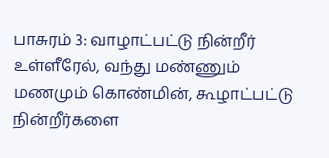பாசுரம் 3: வாழாட்பட்டு நின்றீர் உள்ளீரேல், வந்து மண்ணும் மணமும் கொண்மின், கூழாட்பட்டு நின்றீர்களை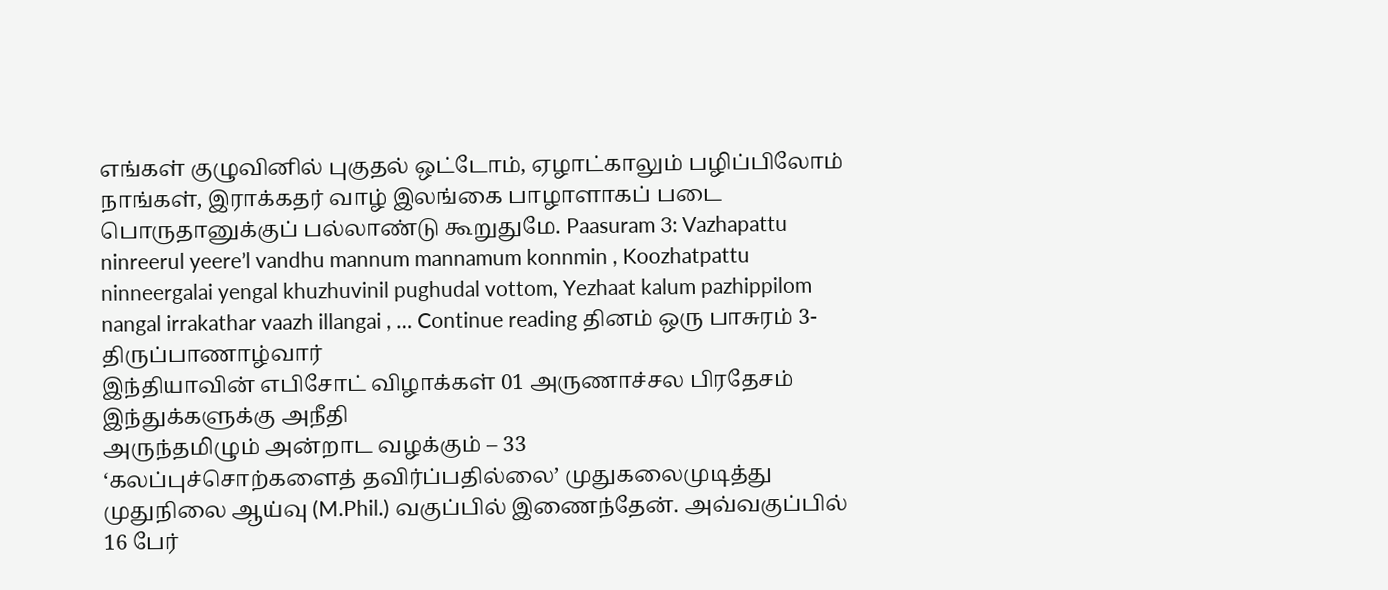எங்கள் குழுவினில் புகுதல் ஒட்டோம், ஏழாட்காலும் பழிப்பிலோம் நாங்கள், இராக்கதர் வாழ் இலங்கை பாழாளாகப் படை பொருதானுக்குப் பல்லாண்டு கூறுதுமே. Paasuram 3: Vazhapattu ninreerul yeere’l vandhu mannum mannamum konnmin , Koozhatpattu ninneergalai yengal khuzhuvinil pughudal vottom, Yezhaat kalum pazhippilom nangal irrakathar vaazh illangai , … Continue reading தினம் ஒரு பாசுரம் 3-திருப்பாணாழ்வார்
இந்தியாவின் எபிசோட் விழாக்கள் 01 அருணாச்சல பிரதேசம்
இந்துக்களுக்கு அநீதி
அருந்தமிழும் அன்றாட வழக்கும் – 33
‘கலப்புச்சொற்களைத் தவிர்ப்பதில்லை’ முதுகலைமுடித்து முதுநிலை ஆய்வு (M.Phil.) வகுப்பில் இணைந்தேன். அவ்வகுப்பில் 16 பேர்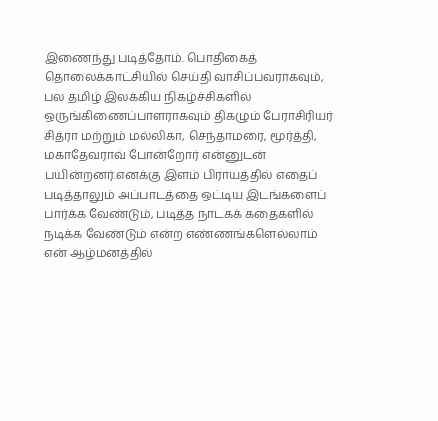இணைந்து படித்தோம். பொதிகைத் தொலைக்காட்சியில் செய்தி வாசிப்பவராகவும், பல தமிழ் இலக்கிய நிகழ்ச்சிகளில் ஒருங்கிணைப்பாளராகவும் திகழும் பேராசிரியர் சித்ரா மற்றும் மல்லிகா, செந்தாமரை, மூர்த்தி, மகாதேவராவ் போன்றோர் என்னுடன் பயின்றனர்.எனக்கு இளம் பிராயத்தில் எதைப் படித்தாலும் அப்பாடத்தை ஒட்டிய இடங்களைப் பார்க்க வேண்டும், படித்த நாடகக் கதைகளில் நடிக்க வேண்டும் என்ற எண்ணங்களெல்லாம் என் ஆழ்மனத்தில்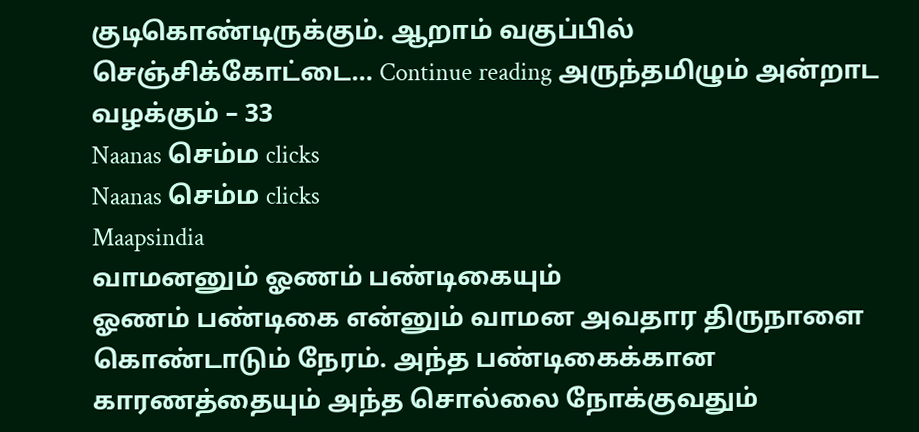குடிகொண்டிருக்கும். ஆறாம் வகுப்பில் செஞ்சிக்கோட்டை… Continue reading அருந்தமிழும் அன்றாட வழக்கும் – 33
Naanas செம்ம clicks
Naanas செம்ம clicks
Maapsindia
வாமனனும் ஓணம் பண்டிகையும்
ஓணம் பண்டிகை என்னும் வாமன அவதார திருநாளை கொண்டாடும் நேரம். அந்த பண்டிகைக்கான காரணத்தையும் அந்த சொல்லை நோக்குவதும்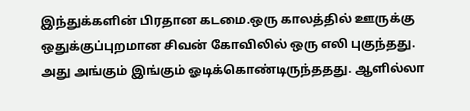இந்துக்களின் பிரதான கடமை.ஒரு காலத்தில் ஊருக்கு ஒதுக்குப்புறமான சிவன் கோவிலில் ஒரு எலி புகுந்தது. அது அங்கும் இங்கும் ஓடிக்கொண்டிருந்ததது. ஆளில்லா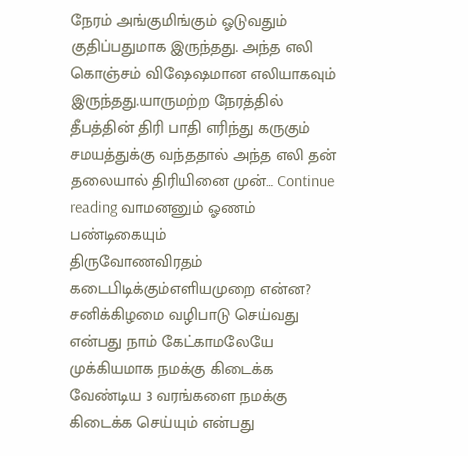நேரம் அங்குமிங்கும் ஓடுவதும் குதிப்பதுமாக இருந்தது. அந்த எலி கொஞ்சம் விஷேஷமான எலியாகவும் இருந்தது.யாருமற்ற நேரத்தில் தீபத்தின் திரி பாதி எரிந்து கருகும் சமயத்துக்கு வந்ததால் அந்த எலி தன் தலையால் திரியினை முன்… Continue reading வாமனனும் ஓணம் பண்டிகையும்
திருவோணவிரதம் கடைபிடிக்கும்எளியமுறை என்ன?
சனிக்கிழமை வழிபாடு செய்வது என்பது நாம் கேட்காமலேயே முக்கியமாக நமக்கு கிடைக்க வேண்டிய 3 வரங்களை நமக்கு கிடைக்க செய்யும் என்பது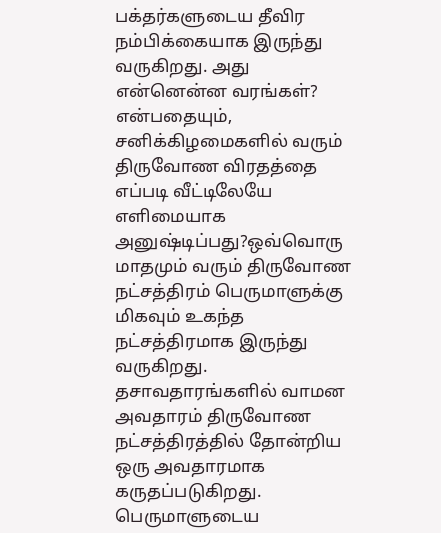பக்தர்களுடைய தீவிர நம்பிக்கையாக இருந்து வருகிறது. அது என்னென்ன வரங்கள்? என்பதையும், சனிக்கிழமைகளில் வரும் திருவோண விரதத்தை எப்படி வீட்டிலேயே எளிமையாக அனுஷ்டிப்பது?ஒவ்வொரு மாதமும் வரும் திருவோண நட்சத்திரம் பெருமாளுக்கு மிகவும் உகந்த நட்சத்திரமாக இருந்து வருகிறது. தசாவதாரங்களில் வாமன அவதாரம் திருவோண நட்சத்திரத்தில் தோன்றிய ஒரு அவதாரமாக கருதப்படுகிறது. பெருமாளுடைய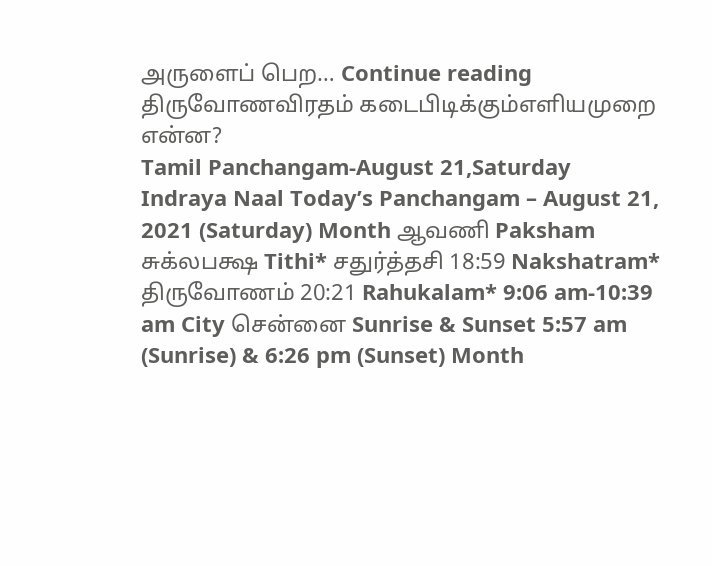அருளைப் பெற… Continue reading திருவோணவிரதம் கடைபிடிக்கும்எளியமுறை என்ன?
Tamil Panchangam-August 21,Saturday
Indraya Naal Today’s Panchangam – August 21, 2021 (Saturday) Month ஆவணி Paksham சுக்லபக்ஷ Tithi* சதுர்த்தசி 18:59 Nakshatram* திருவோணம் 20:21 Rahukalam* 9:06 am-10:39 am City சென்னை Sunrise & Sunset 5:57 am (Sunrise) & 6:26 pm (Sunset) Month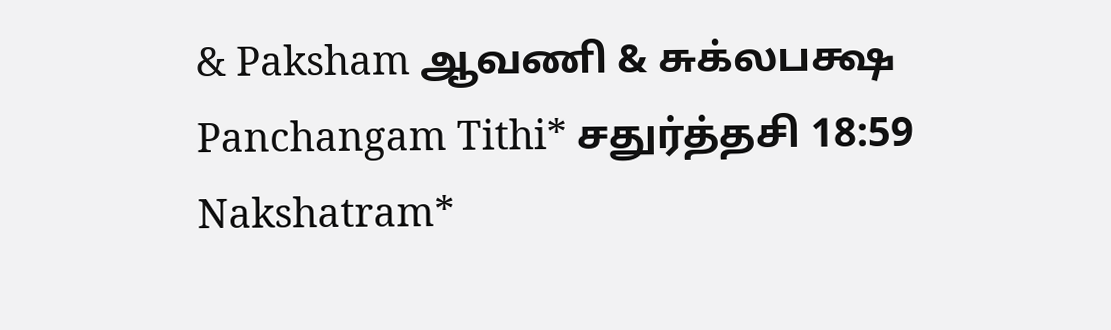& Paksham ஆவணி & சுக்லபக்ஷ Panchangam Tithi* சதுர்த்தசி 18:59 Nakshatram*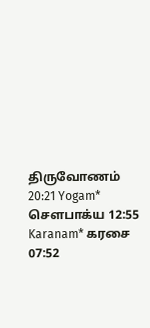திருவோணம் 20:21 Yogam* சௌபாக்ய 12:55 Karanam* கரசை 07:52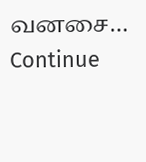வனசை… Continue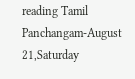reading Tamil Panchangam-August 21,Saturday